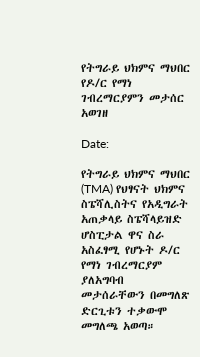የትግራይ ህክምና ማህበር የዶ/ር የማነ ገብረማርያምን መታሰር አወገዘ

Date:

የትግራይ ህክምና ማህበር (TMA) የህፃናት ህክምና ስፔሻሊስትና የአዲግራት አጠቃላይ ስፔሻላይዝድ ሆስፒታል ዋና ስራ አስፈፃሚ የሆኑት ዶ/ር የማነ ገብረማርያም ያለአግባብ መታሰራቸውን በመግለጽ ድርጊቱን ተቃውሞ መግለጫ አወጣ።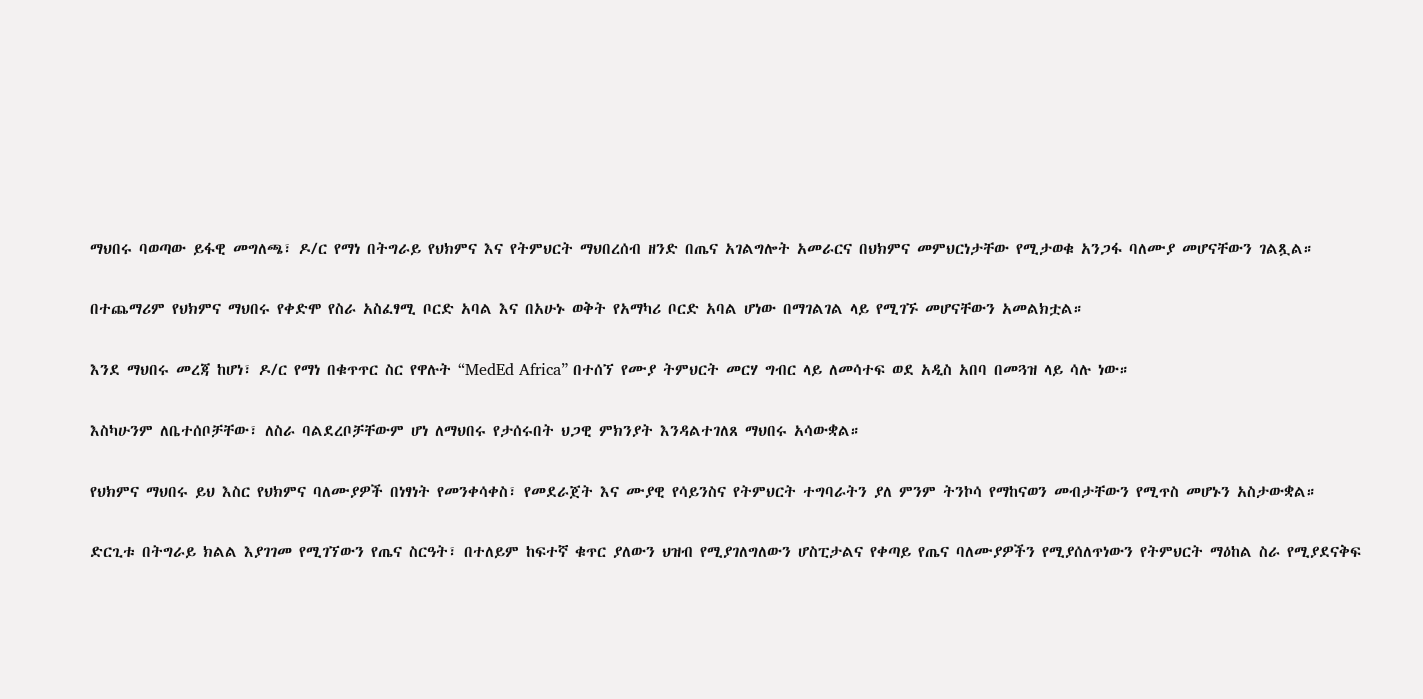ማህበሩ ባወጣው ይፋዊ መግለጫ፣ ዶ/ር የማነ በትግራይ የህክምና እና የትምህርት ማህበረሰብ ዘንድ በጤና አገልግሎት አመራርና በህክምና መምህርነታቸው የሚታወቁ አንጋፋ ባለሙያ መሆናቸውን ገልጿል።

በተጨማሪም የህክምና ማህበሩ የቀድሞ የስራ አስፈፃሚ ቦርድ አባል እና በአሁኑ ወቅት የአማካሪ ቦርድ አባል ሆነው በማገልገል ላይ የሚገኙ መሆናቸውን አመልክቷል።

እንደ ማህበሩ መረጃ ከሆነ፣ ዶ/ር የማነ በቁጥጥር ስር የዋሉት “MedEd Africa” በተሰኘ የሙያ ትምህርት መርሃ ግብር ላይ ለመሳተፍ ወደ አዲስ አበባ በመጓዝ ላይ ሳሉ ነው።

እስካሁንም ለቤተሰቦቻቸው፣ ለስራ ባልደረቦቻቸውም ሆነ ለማህበሩ የታሰሩበት ህጋዊ ምክንያት እንዳልተገለጸ ማህበሩ አሳውቋል።

የህክምና ማህበሩ ይህ እስር የህክምና ባለሙያዎች በነፃነት የመንቀሳቀስ፣ የመደራጀት እና ሙያዊ የሳይንስና የትምህርት ተግባራትን ያለ ምንም ትንኮሳ የማከናወን መብታቸውን የሚጥስ መሆኑን አስታውቋል።

ድርጊቱ በትግራይ ክልል እያገገመ የሚገኘውን የጤና ስርዓት፣ በተለይም ከፍተኛ ቁጥር ያለውን ህዝብ የሚያገለግለውን ሆስፒታልና የቀጣይ የጤና ባለሙያዎችን የሚያሰለጥነውን የትምህርት ማዕከል ስራ የሚያደናቅፍ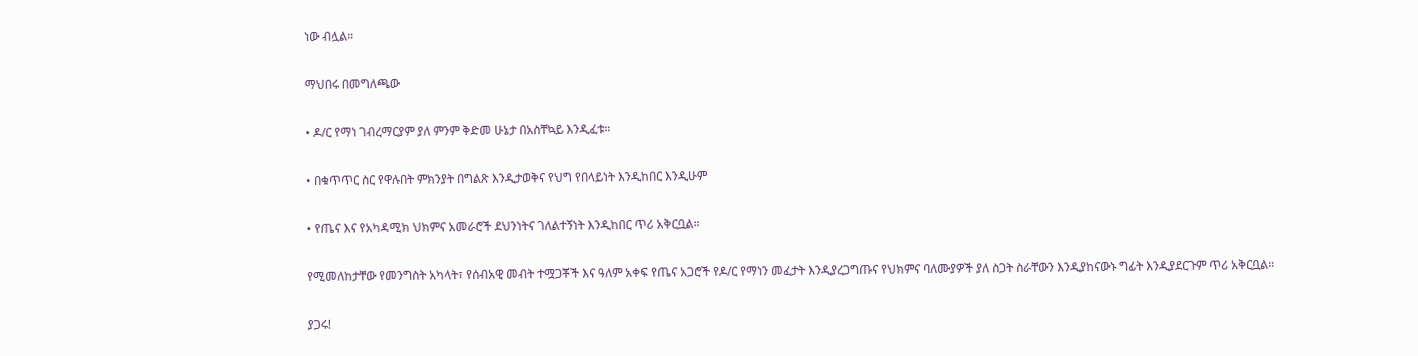ነው ብሏል።

ማህበሩ በመግለጫው

• ዶ/ር የማነ ገብረማርያም ያለ ምንም ቅድመ ሁኔታ በአስቸኳይ እንዲፈቱ።

• በቁጥጥር ስር የዋሉበት ምክንያት በግልጽ እንዲታወቅና የህግ የበላይነት እንዲከበር እንዲሁም

• የጤና እና የአካዳሚክ ህክምና አመራሮች ደህንነትና ገለልተኝነት እንዲከበር ጥሪ አቅርቧል።

የሚመለከታቸው የመንግስት አካላት፣ የሰብአዊ መብት ተሟጋቾች እና ዓለም አቀፍ የጤና አጋሮች የዶ/ር የማነን መፈታት እንዲያረጋግጡና የህክምና ባለሙያዎች ያለ ስጋት ስራቸውን እንዲያከናውኑ ግፊት እንዲያደርጉም ጥሪ አቅርቧል።

ያጋሩ!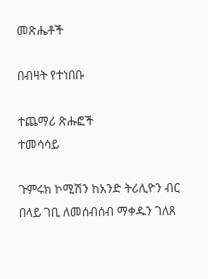መጽሔቶች

በብዛት የተነበቡ

ተጨማሪ ጽሑፎች
ተመሳሳይ

ጉምሩክ ኮሚሽን ከአንድ ትሪሊዮን ብር በላይ ገቢ ለመሰብሰብ ማቀዱን ገለጸ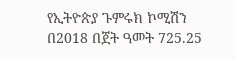የኢትዮጵያ ጉምሩክ ኮሚሽን በ2018 በጀት ዓመት 725.25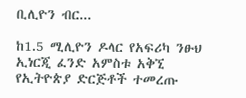ቢሊዮን ብር...

ከ1.5 ሚሊዮን ዶላር የአፍሪካ ንፁህ ኢነርጂ ፈንድ አምስቱ አቅኚ የኢትዮጵያ ድርጅቶች ተመረጡ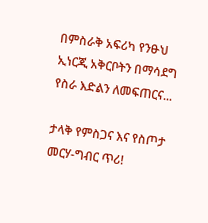በምስራቅ አፍሪካ የንፁህ ኢነርጂ አቅርቦትን በማሳደግ የስራ እድልን ለመፍጠርና...

ታላቅ የምስጋና እና የስጦታ መርሃ-ግብር ጥሪ!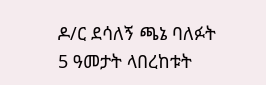ዶ/ር ደሳለኝ ጫኔ ባለፉት 5 ዓመታት ላበረከቱት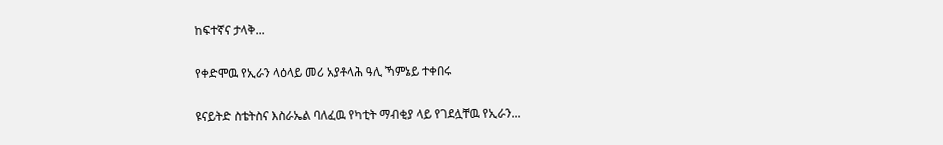ከፍተኛና ታላቅ...

የቀድሞዉ የኢራን ላዕላይ መሪ አያቶላሕ ዓሊ ኻምኔይ ተቀበሩ

ዩናይትድ ስቴትስና እስራኤል ባለፈዉ የካቲት ማብቂያ ላይ የገደሏቸዉ የኢራን...